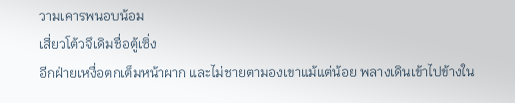วามเคารพนอบน้อม
เสี่ยวโต้วจึเดิมชื่อตู้เซิ่ง
อีกฝ่ายเหงื่อตกเต็มหน้าผาก และไม่ชายตามองเขาแม้แต่น้อย พลางเดินเข้าไปข้างใน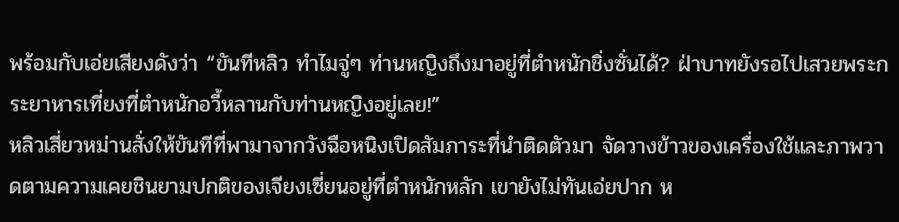พร้อมกับเอ่ยเสียงดังว่า “ขันทีหลิว ทำไมจู่ๆ ท่านหญิงถึงมาอยู่ที่ตำหนักชิ่งซั่นได้? ฝ่าบาทยังรอไปเสวยพระกระยาหารเที่ยงที่ตำหนักอวี้หลานกับท่านหญิงอยู่เลย!”
หลิวเสี่ยวหม่านสั่งให้ขันทีที่พามาจากวังฉือหนิงเปิดสัมภาระที่นำติดตัวมา จัดวางข้าวของเครื่องใช้และภาพวาดตามความเคยชินยามปกติของเจียงเซี่ยนอยู่ที่ตำหนักหลัก เขายังไม่ทันเอ่ยปาก ห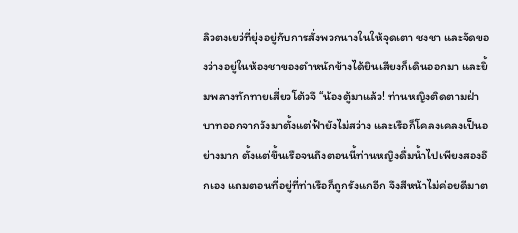ลิวตงเยว่ที่ยุ่งอยู่กับการสั่งพวกนางในให้จุดเตา ชงชา และจัดของว่างอยู่ในห้องชาของตำหนักข้างได้ยินเสียงก็เดินออกมา และยิ้มพลางทักทายเสี่ยวโต้วจึ “น้องตู้มาแล้ว! ท่านหญิงติดตามฝ่าบาทออกจากวังมาตั้งแต่ฟ้ายังไม่สว่าง และเรือก็โคลงเคลงเป็นอย่างมาก ตั้งแต่ขึ้นเรือจนถึงตอนนี้ท่านหญิงดื่มน้ำไปเพียงสองอึกเอง แถมตอนที่อยู่ที่ท่าเรือก็ถูกรังแกอีก จึงสีหน้าไม่ค่อยดีมาต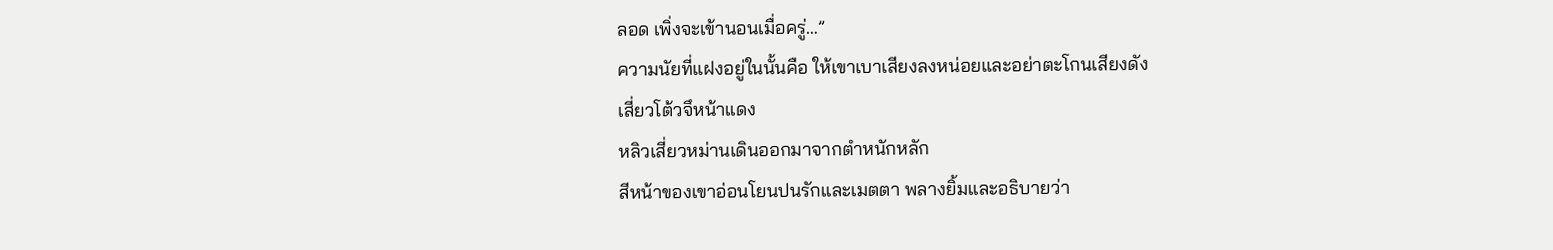ลอด เพิ่งจะเข้านอนเมื่อครู่…”
ความนัยที่แฝงอยู่ในนั้นคือ ให้เขาเบาเสียงลงหน่อยและอย่าตะโกนเสียงดัง
เสี่ยวโต้วจึหน้าแดง
หลิวเสี่ยวหม่านเดินออกมาจากตำหนักหลัก
สีหน้าของเขาอ่อนโยนปนรักและเมตตา พลางยิ้มและอธิบายว่า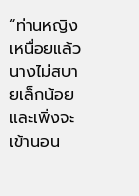“ท่านหญิงเหนื่อยแล้ว นางไม่สบายเล็กน้อย และเพิ่งจะเข้านอน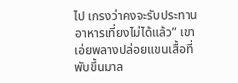ไป เกรงว่าคงจะรับประทานอาหารเที่ยงไม่ได้แล้ว” เขาเอ่ยพลางปล่อยแขนเสื้อที่พับขึ้นมาล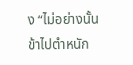ง “ไม่อย่างนั้นข้าไปตำหนัก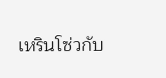เหรินโซ่วกับ